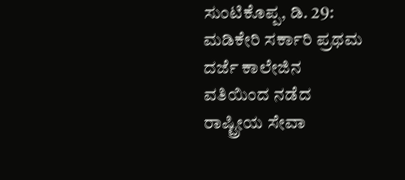ಸುಂಟಿಕೊಪ್ಪ, ಡಿ. 29: ಮಡಿಕೇರಿ ಸರ್ಕಾರಿ ಪ್ರಥಮ ದರ್ಜೆ ಕಾಲೇಜಿನ ವತಿಯಿಂದ ನಡೆದ ರಾಷ್ಟ್ರೀಯ ಸೇವಾ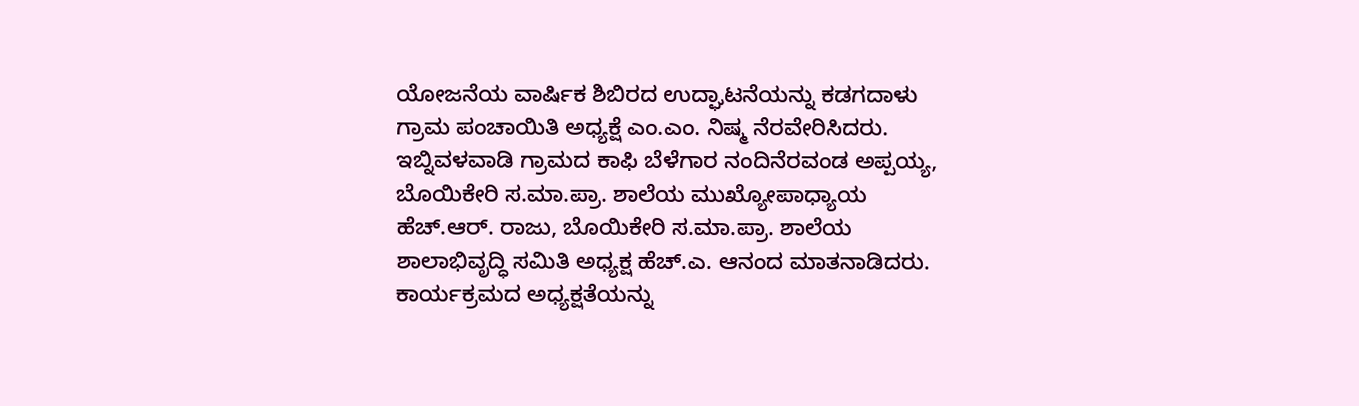ಯೋಜನೆಯ ವಾರ್ಷಿಕ ಶಿಬಿರದ ಉದ್ಘಾಟನೆಯನ್ನು ಕಡಗದಾಳು ಗ್ರಾಮ ಪಂಚಾಯಿತಿ ಅಧ್ಯಕ್ಷೆ ಎಂ.ಎಂ. ನಿಷ್ಮ ನೆರವೇರಿಸಿದರು.
ಇಬ್ನಿವಳವಾಡಿ ಗ್ರಾಮದ ಕಾಫಿ ಬೆಳೆಗಾರ ನಂದಿನೆರವಂಡ ಅಪ್ಪಯ್ಯ, ಬೊಯಿಕೇರಿ ಸ.ಮಾ.ಪ್ರಾ. ಶಾಲೆಯ ಮುಖ್ಯೋಪಾಧ್ಯಾಯ ಹೆಚ್.ಆರ್. ರಾಜು, ಬೊಯಿಕೇರಿ ಸ.ಮಾ.ಪ್ರಾ. ಶಾಲೆಯ ಶಾಲಾಭಿವೃದ್ಧಿ ಸಮಿತಿ ಅಧ್ಯಕ್ಷ ಹೆಚ್.ಎ. ಆನಂದ ಮಾತನಾಡಿದರು.
ಕಾರ್ಯಕ್ರಮದ ಅಧ್ಯಕ್ಷತೆಯನ್ನು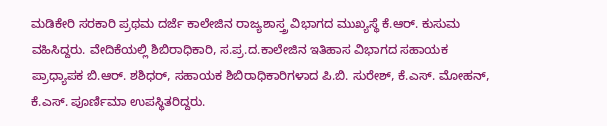ಮಡಿಕೇರಿ ಸರಕಾರಿ ಪ್ರಥಮ ದರ್ಜೆ ಕಾಲೇಜಿನ ರಾಜ್ಯಶಾಸ್ತ್ರ ವಿಭಾಗದ ಮುಖ್ಯಸ್ಥೆ ಕೆ.ಆರ್. ಕುಸುಮ ವಹಿಸಿದ್ದರು. ವೇದಿಕೆಯಲ್ಲಿ ಶಿಬಿರಾಧಿಕಾರಿ, ಸ.ಪ್ರ.ದ.ಕಾಲೇಜಿನ ಇತಿಹಾಸ ವಿಭಾಗದ ಸಹಾಯಕ ಪ್ರಾಧ್ಯಾಪಕ ಬಿ.ಆರ್. ಶಶಿಧರ್, ಸಹಾಯಕ ಶಿಬಿರಾಧಿಕಾರಿಗಳಾದ ಪಿ.ಬಿ. ಸುರೇಶ್, ಕೆ.ಎಸ್. ಮೋಹನ್, ಕೆ.ಎಸ್. ಪೂರ್ಣಿಮಾ ಉಪಸ್ಥಿತರಿದ್ದರು.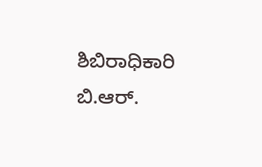ಶಿಬಿರಾಧಿಕಾರಿ ಬಿ.ಆರ್.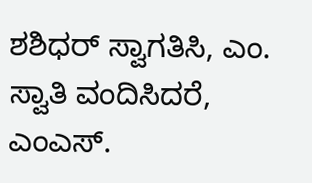ಶಶಿಧರ್ ಸ್ವಾಗತಿಸಿ, ಎಂ. ಸ್ವಾತಿ ವಂದಿಸಿದರೆ, ಎಂಎಸ್.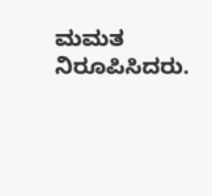ಮಮತ ನಿರೂಪಿಸಿದರು.